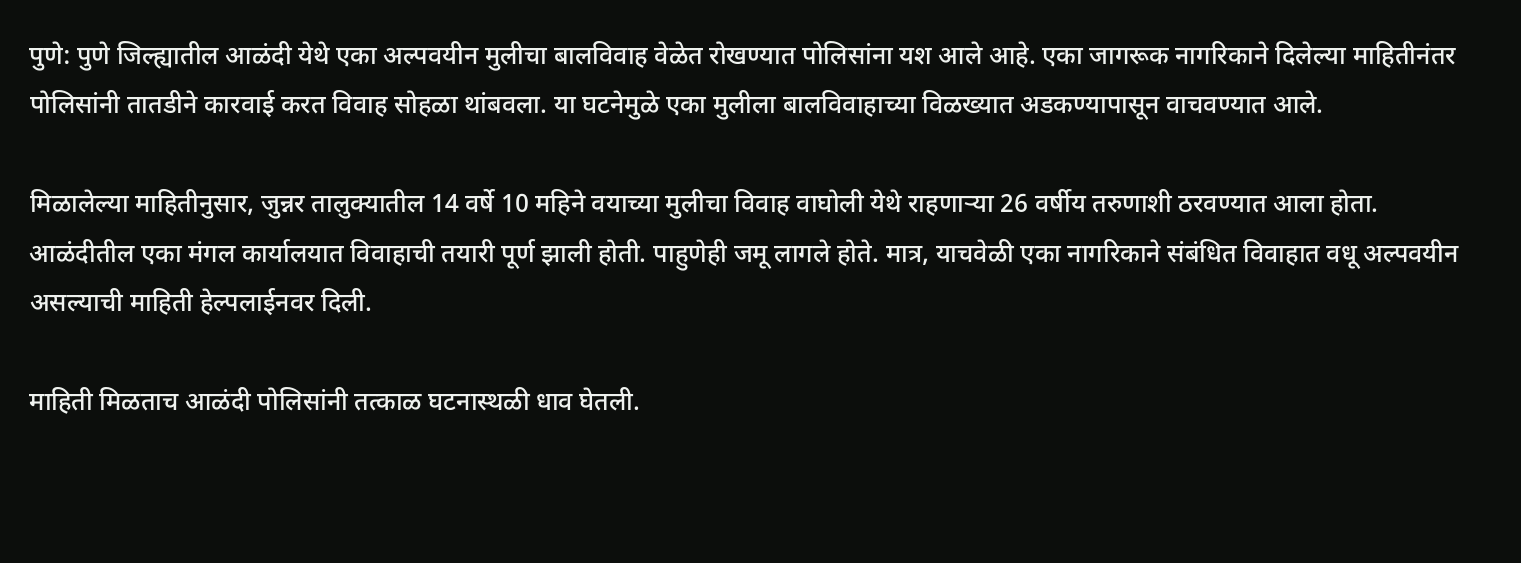पुणे: पुणे जिल्ह्यातील आळंदी येथे एका अल्पवयीन मुलीचा बालविवाह वेळेत रोखण्यात पोलिसांना यश आले आहे. एका जागरूक नागरिकाने दिलेल्या माहितीनंतर पोलिसांनी तातडीने कारवाई करत विवाह सोहळा थांबवला. या घटनेमुळे एका मुलीला बालविवाहाच्या विळख्यात अडकण्यापासून वाचवण्यात आले.

मिळालेल्या माहितीनुसार, जुन्नर तालुक्यातील 14 वर्षे 10 महिने वयाच्या मुलीचा विवाह वाघोली येथे राहणाऱ्या 26 वर्षीय तरुणाशी ठरवण्यात आला होता. आळंदीतील एका मंगल कार्यालयात विवाहाची तयारी पूर्ण झाली होती. पाहुणेही जमू लागले होते. मात्र, याचवेळी एका नागरिकाने संबंधित विवाहात वधू अल्पवयीन असल्याची माहिती हेल्पलाईनवर दिली.

माहिती मिळताच आळंदी पोलिसांनी तत्काळ घटनास्थळी धाव घेतली.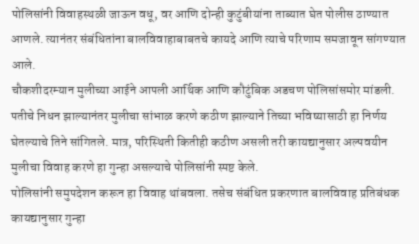पोलिसांनी विवाहस्थळी जाऊन वधू, वर आणि दोन्ही कुटुंबीयांना ताब्यात घेत पोलीस ठाण्यात आणले. त्यानंतर संबंधितांना बालविवाहाबाबतचे कायदे आणि त्याचे परिणाम समजावून सांगण्यात आले.
चौकशीदरम्यान मुलीच्या आईने आपली आर्थिक आणि कौटुंबिक अडचण पोलिसांसमोर मांडली. पतीचे निधन झाल्यानंतर मुलीचा सांभाळ करणे कठीण झाल्याने तिच्या भविष्यासाठी हा निर्णय घेतल्याचे तिने सांगितले. मात्र, परिस्थिती कितीही कठीण असली तरी कायद्यानुसार अल्पवयीन मुलीचा विवाह करणे हा गुन्हा असल्याचे पोलिसांनी स्पष्ट केले.
पोलिसांनी समुपदेशन करून हा विवाह थांबवला. तसेच संबंधित प्रकरणात बालविवाह प्रतिबंधक कायद्यानुसार गुन्हा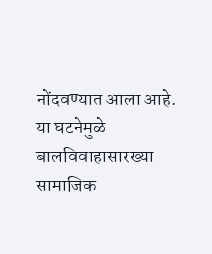नोंदवण्यात आला आहे. या घटनेमुळे बालविवाहासारख्या सामाजिक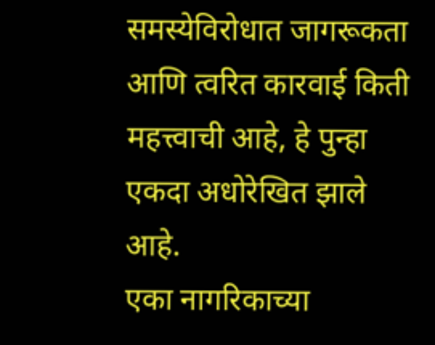समस्येविरोधात जागरूकता आणि त्वरित कारवाई किती महत्त्वाची आहे, हे पुन्हा एकदा अधोरेखित झाले आहे.
एका नागरिकाच्या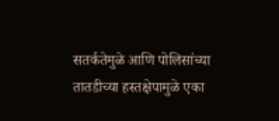सतर्कतेमुळे आणि पोलिसांच्या तातडीच्या हस्तक्षेपामुळे एका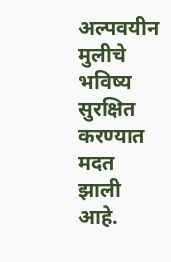अल्पवयीन मुलीचे भविष्य सुरक्षित करण्यात मदत झाली आहे.